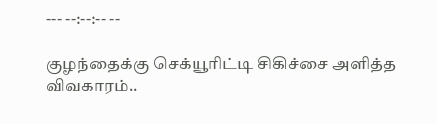--- --:--:-- --

குழந்தைக்கு செக்யூரிட்டி சிகிச்சை அளித்த விவகாரம்..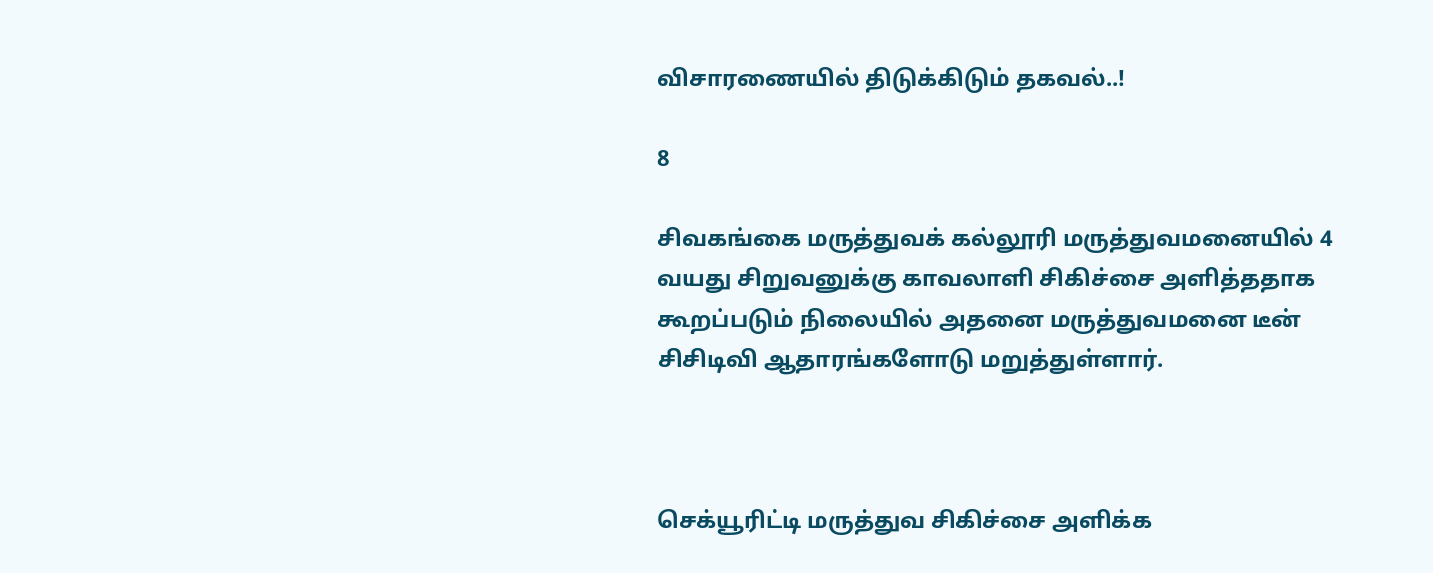விசாரணையில் திடுக்கிடும் தகவல்..!

8

சிவகங்கை மருத்துவக் கல்லூரி மருத்துவமனையில் 4 வயது சிறுவனுக்கு காவலாளி சிகிச்சை அளித்ததாக கூறப்படும் நிலையில் அதனை மருத்துவமனை டீன் சிசிடிவி ஆதாரங்களோடு மறுத்துள்ளார்.



செக்யூரிட்டி மருத்துவ சிகிச்சை அளிக்க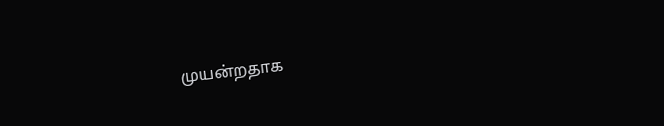முயன்றதாக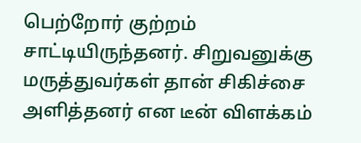பெற்றோர் குற்றம் சாட்டியிருந்தனர். சிறுவனுக்கு மருத்துவர்கள் தான் சிகிச்சை அளித்தனர் என டீன் விளக்கம்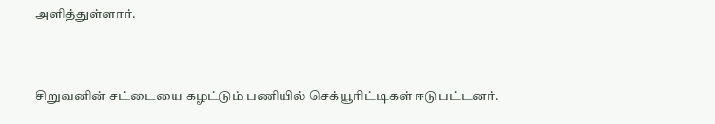அளித்துள்ளார்.



சிறுவனின் சட்டையை கழட்டும் பணியில் செக்யூரிட்டிகள் ஈடுபட்டனர்.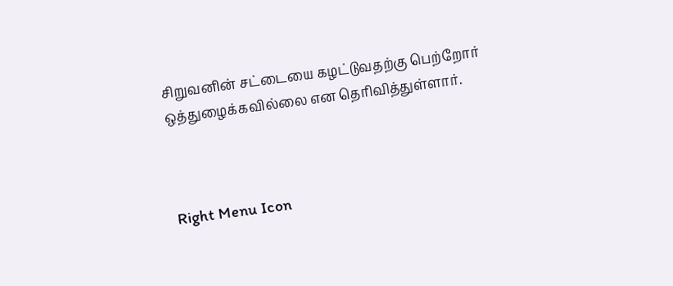சிறுவனின் சட்டையை கழட்டுவதற்கு பெற்றோர் ஒத்துழைக்கவில்லை என தெரிவித்துள்ளார்.



Right Menu Icon